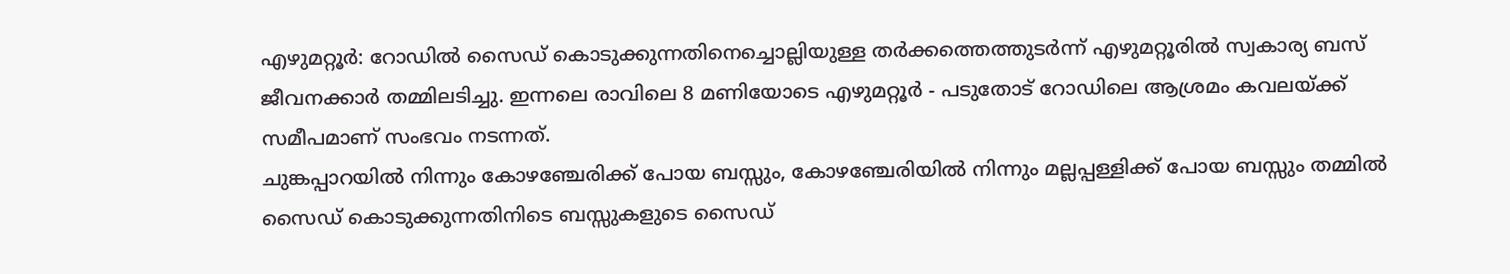എഴുമറ്റൂർ: റോഡിൽ സൈഡ് കൊടുക്കുന്നതിനെച്ചൊല്ലിയുള്ള തർക്കത്തെത്തുടർന്ന് എഴുമറ്റൂരിൽ സ്വകാര്യ ബസ് ജീവനക്കാർ തമ്മിലടിച്ചു. ഇന്നലെ രാവിലെ 8 മണിയോടെ എഴുമറ്റൂർ - പടുതോട് റോഡിലെ ആശ്രമം കവലയ്ക്ക് സമീപമാണ് സംഭവം നടന്നത്.
ചുങ്കപ്പാറയിൽ നിന്നും കോഴഞ്ചേരിക്ക് പോയ ബസ്സും, കോഴഞ്ചേരിയിൽ നിന്നും മല്ലപ്പള്ളിക്ക് പോയ ബസ്സും തമ്മിൽ സൈഡ് കൊടുക്കുന്നതിനിടെ ബസ്സുകളുടെ സൈഡ്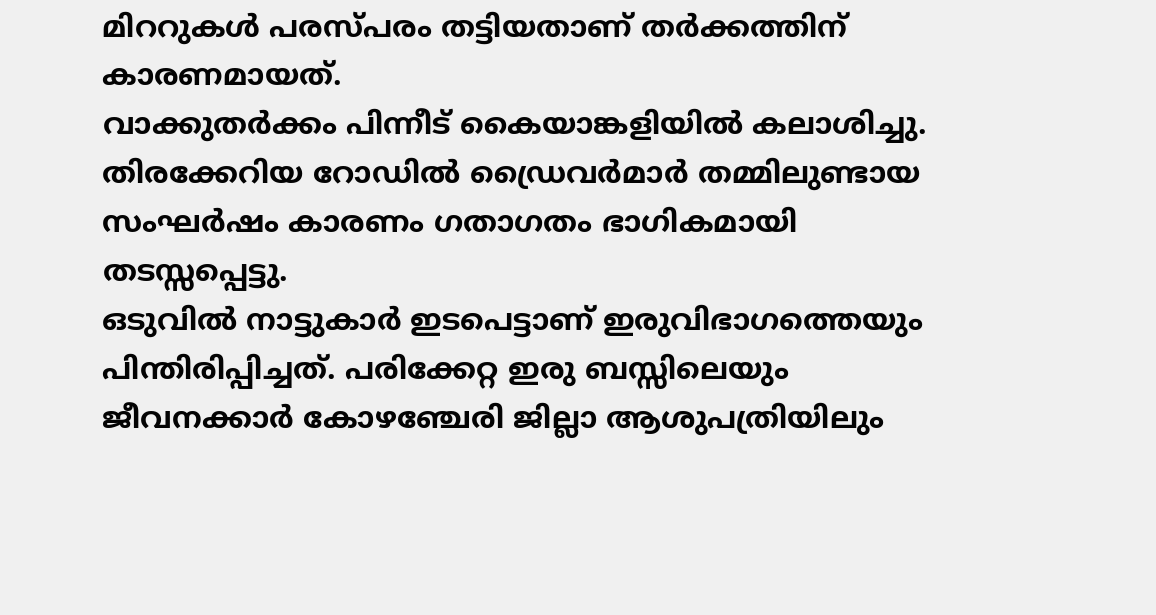മിററുകൾ പരസ്പരം തട്ടിയതാണ് തർക്കത്തിന് കാരണമായത്.
വാക്കുതർക്കം പിന്നീട് കൈയാങ്കളിയിൽ കലാശിച്ചു. തിരക്കേറിയ റോഡിൽ ഡ്രൈവർമാർ തമ്മിലുണ്ടായ സംഘർഷം കാരണം ഗതാഗതം ഭാഗികമായി തടസ്സപ്പെട്ടു.
ഒടുവിൽ നാട്ടുകാർ ഇടപെട്ടാണ് ഇരുവിഭാഗത്തെയും പിന്തിരിപ്പിച്ചത്. പരിക്കേറ്റ ഇരു ബസ്സിലെയും ജീവനക്കാർ കോഴഞ്ചേരി ജില്ലാ ആശുപത്രിയിലും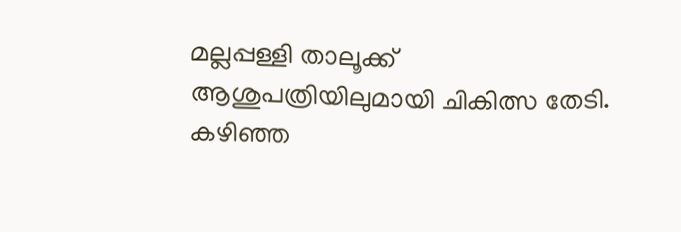മല്ലപ്പള്ളി താലൂക്ക് ആശുപത്രിയിലുമായി ചികിത്സ തേടി.
കഴിഞ്ഞ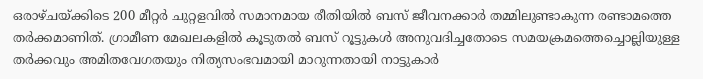ഒരാഴ്ചയ്ക്കിടെ 200 മീറ്റർ ചുറ്റളവിൽ സമാനമായ രീതിയിൽ ബസ് ജീവനക്കാർ തമ്മിലുണ്ടാകുന്ന രണ്ടാമത്തെ തർക്കമാണിത്. ഗ്രാമീണ മേഖലകളിൽ കൂടുതൽ ബസ് റൂട്ടുകൾ അനുവദിച്ചതോടെ സമയക്രമത്തെച്ചൊല്ലിയുള്ള തർക്കവും അമിതവേഗതയും നിത്യസംഭവമായി മാറുന്നതായി നാട്ടുകാർ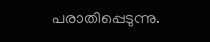പരാതിപ്പെടുന്നു.